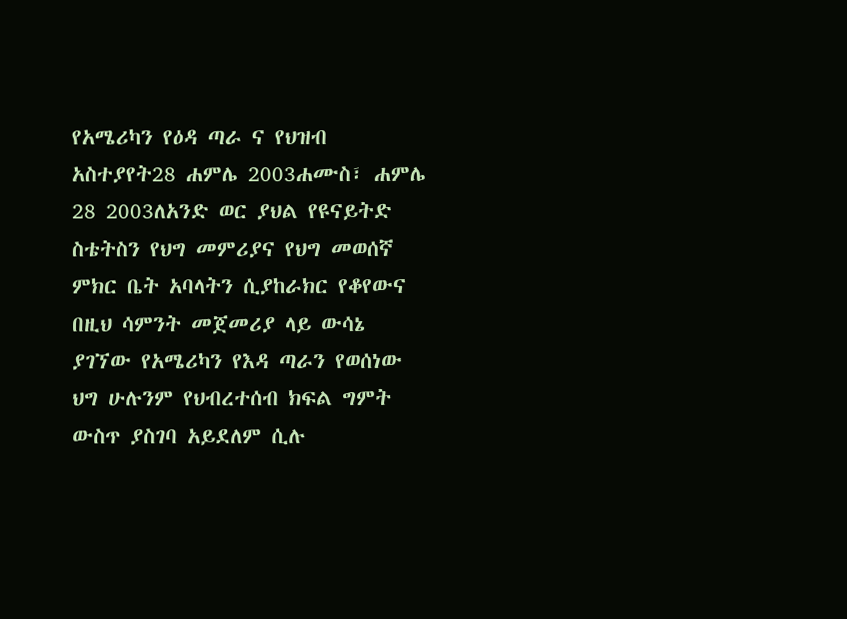የአሜሪካን የዕዳ ጣራ ና የህዝብ አስተያየት28 ሐምሌ 2003ሐሙስ፣ ሐምሌ 28 2003ለአንድ ወር ያህል የዩናይትድ ስቴትስን የህግ መምሪያና የህግ መወሰኛ ምክር ቤት አባላትን ሲያከራክር የቆየውና በዚህ ሳምንት መጀመሪያ ላይ ውሳኔ ያገኘው የአሜሪካን የእዳ ጣራን የወሰነው ህግ ሁሉንም የህብረተሰብ ክፍል ግምት ውስጥ ያስገባ አይደለም ሲሉ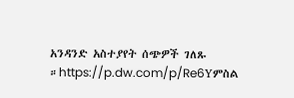አንዳንድ አስተያየት ሰጭዎች ገለጹ ።https://p.dw.com/p/Re6Yምስል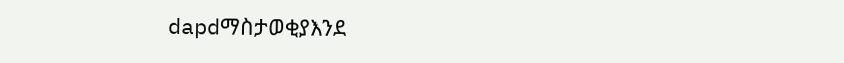dapdማስታወቂያእንደ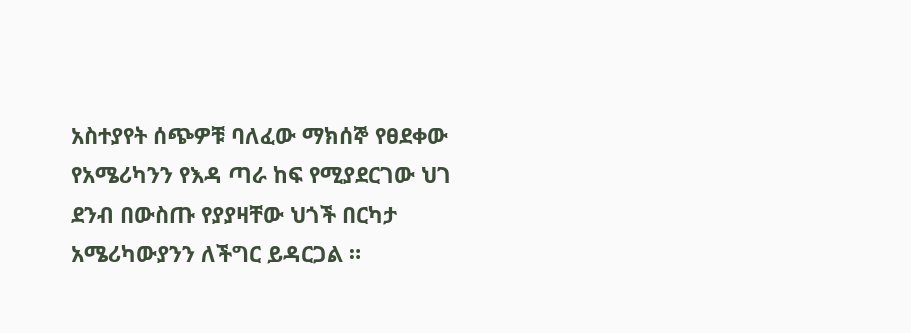አስተያየት ሰጭዎቹ ባለፈው ማክሰኞ የፀደቀው የአሜሪካንን የእዳ ጣራ ከፍ የሚያደርገው ህገ ደንብ በውስጡ የያያዛቸው ህጎች በርካታ አሜሪካውያንን ለችግር ይዳርጋል ።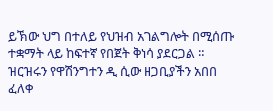ይኽው ህግ በተለይ የህዝብ አገልግሎት በሚሰጡ ተቋማት ላይ ከፍተኛ የበጀት ቅነሳ ያደርጋል ። ዝርዝሩን የዋሽንግተን ዲ ሲው ዘጋቢያችን አበበ ፈለቀ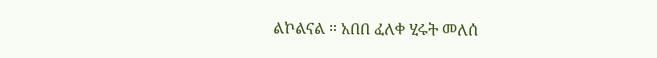ልኮልናል ። አበበ ፈለቀ ሂሩት መለሰ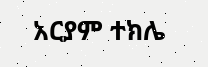አርያም ተክሌ